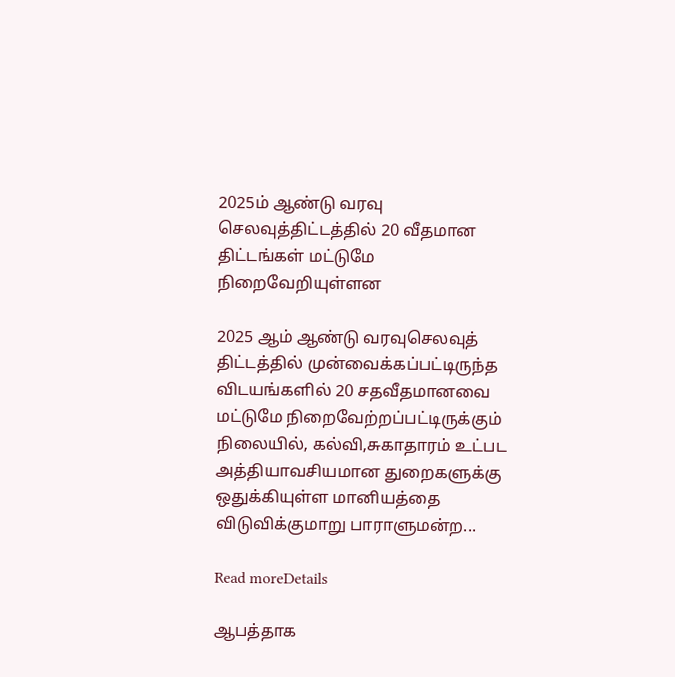2025ம் ஆண்டு வரவு செலவுத்திட்டத்தில் 20 வீதமான திட்டங்கள் மட்டுமே நிறைவேறியுள்ளன

2025 ஆம் ஆண்டு வரவுசெலவுத் திட்டத்தில் முன்வைக்கப்பட்டிருந்த விடயங்களில் 20 சதவீதமானவை மட்டுமே நிறைவேற்றப்பட்டிருக்கும் நிலையில், கல்வி,சுகாதாரம் உட்பட அத்தியாவசியமான துறைகளுக்கு ஒதுக்கியுள்ள மானியத்தை விடுவிக்குமாறு பாராளுமன்ற...

Read moreDetails

ஆபத்தாக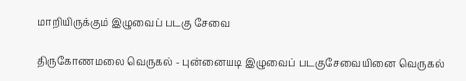மாறியிருக்கும் இழுவைப் படகு சேவை

திருகோணமலை வெருகல் - புன்னையடி இழுவைப் படகுசேவையினை வெருகல்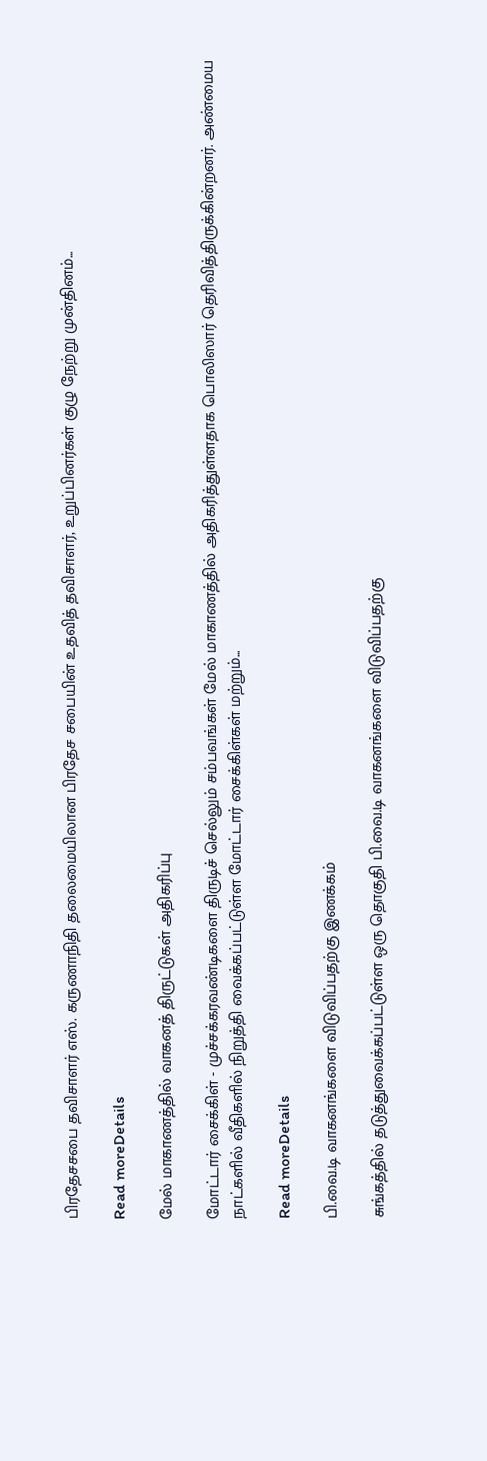பிரதேசசபை தவிசாளர் எஸ். கருணாநிதி தலைமையிலான பிரதேச சபையின் உதவித் தவிசாளர், உறுப்பினர்கள் குழு நேற்று முன்தினம்...

Read moreDetails

மேல் மாகாணத்தில் வாகனத் திருட்டுகள் அதிகரிப்பு

மோட்டார் சைக்கிள் - முச்சக்கரவண்டிகளை திருடிச் செல்லும் சம்பவங்கள் மேல் மாகாணத்தில் அதிகரித்துள்ளதாக பொலிஸார் தெரிவித்திருக்கின்றனர். அண்மைய நாட்களில் வீதிகளில் நிறுத்தி வைக்கப்பட்டுள்ள மோட்டார் சைக்கிள்கள் மற்றும்...

Read moreDetails

பி.வை.டி வாகனங்களை விடுவிப்பதற்கு இணக்கம்

சுங்கத்தில் தடுத்துவைக்கப்பட்டுள்ள ஒரு தொகுதி பி.வை.டி வாகனங்களை விடுவிப்பதற்கு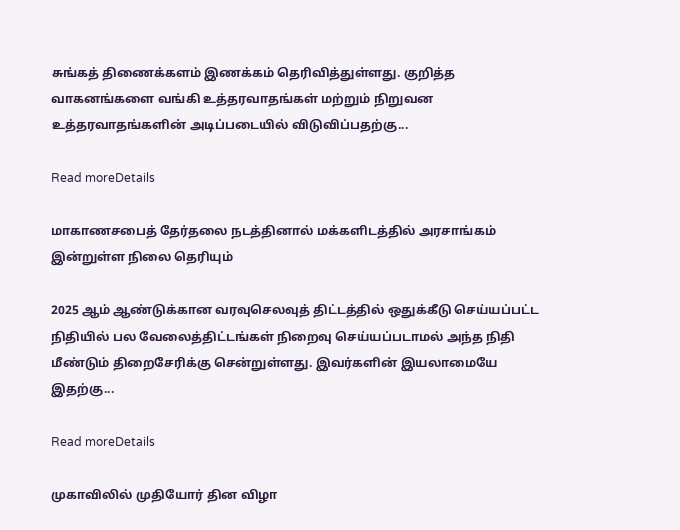சுங்கத் திணைக்களம் இணக்கம் தெரிவித்துள்ளது. குறித்த வாகனங்களை வங்கி உத்தரவாதங்கள் மற்றும் நிறுவன உத்தரவாதங்களின் அடிப்படையில் விடுவிப்பதற்கு...

Read moreDetails

மாகாணசபைத் தேர்தலை நடத்தினால் மக்களிடத்தில் அரசாங்கம் இன்றுள்ள நிலை தெரியும்

2025 ஆம் ஆண்டுக்கான வரவுசெலவுத் திட்டத்தில் ஒதுக்கீடு செய்யப்பட்ட நிதியில் பல வேலைத்திட்டங்கள் நிறைவு செய்யப்படாமல் அந்த நிதி மீண்டும் திறைசேரிக்கு சென்றுள்ளது. இவர்களின் இயலாமையே இதற்கு...

Read moreDetails

முகாவிலில் முதியோர் தின விழா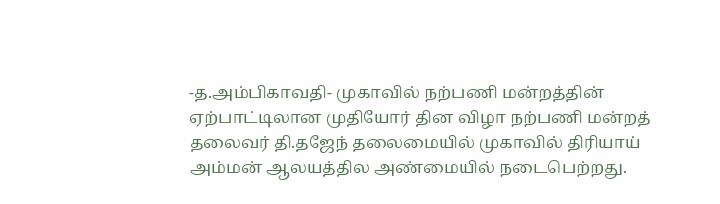-த.அம்பிகாவதி- முகாவில் நற்பணி மன்றத்தின் ஏற்பாட்டிலான முதியோர் தின விழா நற்பணி மன்றத் தலைவர் தி.தஜேந் தலைமையில் முகாவில் திரியாய் அம்மன் ஆலயத்தில அண்மையில் நடைபெற்றது.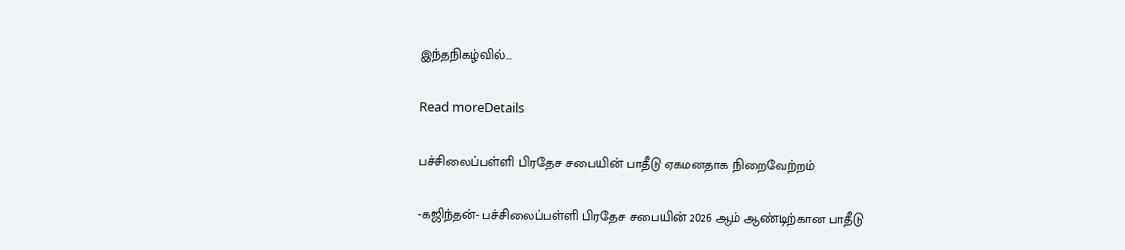இந்தநிகழ்வில்...

Read moreDetails

பச்சிலைப்பள்ளி பிரதேச சபையின் பாதீடு ஏகமனதாக நிறைவேற்றம்

-கஜிந்தன்- பச்சிலைப்பள்ளி பிரதேச சபையின் 2026 ஆம் ஆண்டிற்கான பாதீடு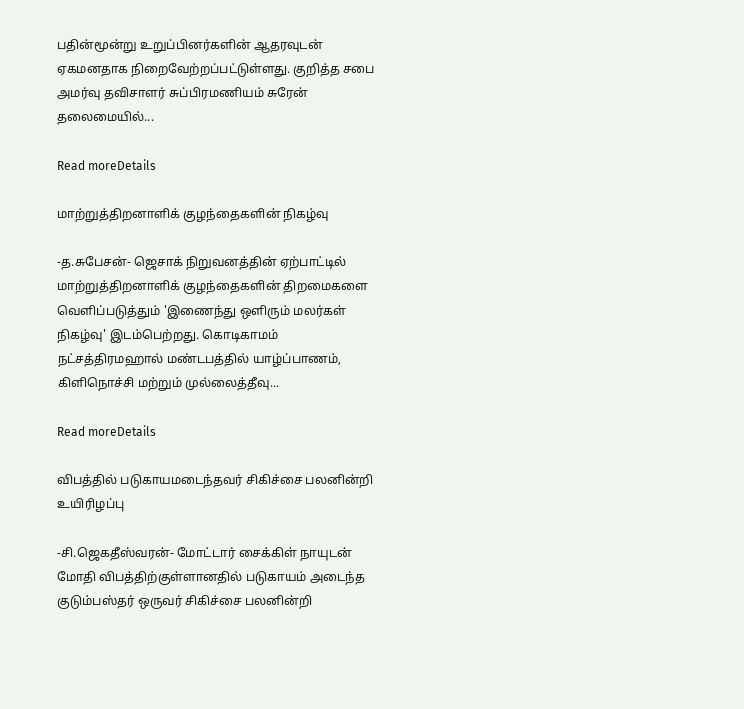பதின்மூன்று உறுப்பினர்களின் ஆதரவுடன் ஏகமனதாக நிறைவேற்றப்பட்டுள்ளது. குறித்த சபை அமர்வு தவிசாளர் சுப்பிரமணியம் சுரேன் தலைமையில்...

Read moreDetails

மாற்றுத்திறனாளிக் குழந்தைகளின் நிகழ்வு

-த.சுபேசன்- ஜெசாக் நிறுவனத்தின் ஏற்பாட்டில் மாற்றுத்திறனாளிக் குழந்தைகளின் திறமைகளை வெளிப்படுத்தும் 'இணைந்து ஒளிரும் மலர்கள் நிகழ்வு' இடம்பெற்றது. கொடிகாமம் நட்சத்திரமஹால் மண்டபத்தில் யாழ்ப்பாணம், கிளிநொச்சி மற்றும் முல்லைத்தீவு...

Read moreDetails

விபத்தில் படுகாயமடைந்தவர் சிகிச்சை பலனின்றி உயிரிழப்பு

-சி.ஜெகதீஸ்வரன்- மோட்டார் சைக்கிள் நாயுடன் மோதி விபத்திற்குள்ளானதில் படுகாயம் அடைந்த குடும்பஸ்தர் ஒருவர் சிகிச்சை பலனின்றி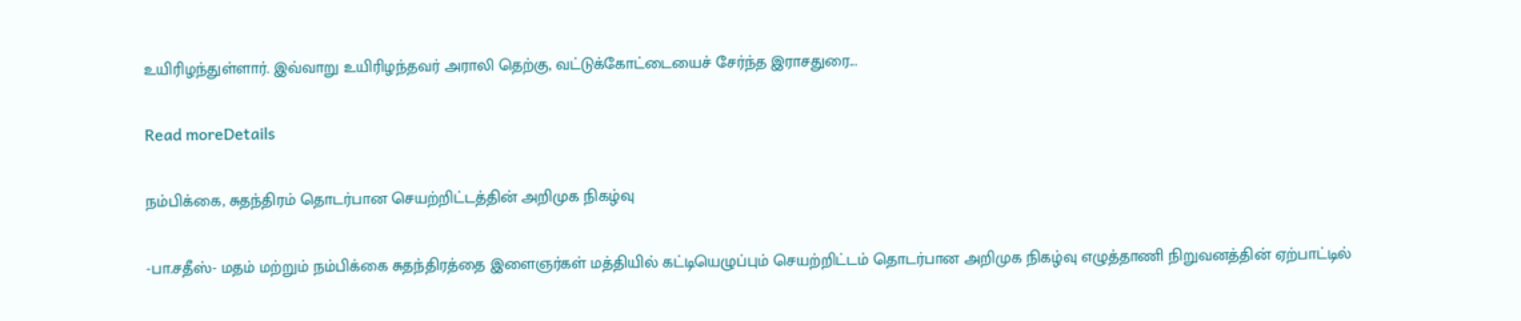உயிரிழந்துள்ளார். இவ்வாறு உயிரிழந்தவர் அராலி தெற்கு, வட்டுக்கோட்டையைச் சேர்ந்த இராசதுரை...

Read moreDetails

நம்பிக்கை, சுதந்திரம் தொடர்பான செயற்றிட்டத்தின் அறிமுக நிகழ்வு

-பா.சதீஸ்- மதம் மற்றும் நம்பிக்கை சுதந்திரத்தை இளைஞர்கள் மத்தியில் கட்டியெழுப்பும் செயற்றிட்டம் தொடர்பான அறிமுக நிகழ்வு எழுத்தாணி நிறுவனத்தின் ஏற்பாட்டில்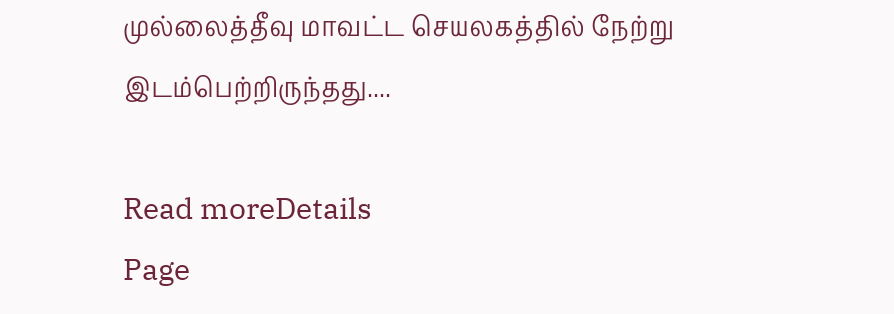முல்லைத்தீவு மாவட்ட செயலகத்தில் நேற்று இடம்பெற்றிருந்தது....

Read moreDetails
Page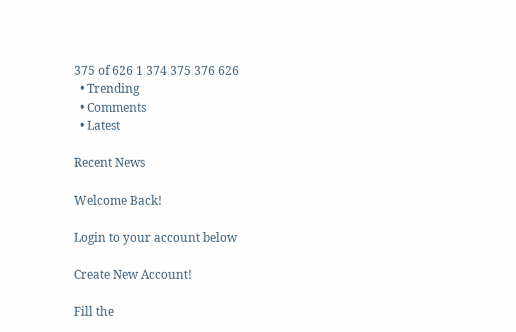375 of 626 1 374 375 376 626
  • Trending
  • Comments
  • Latest

Recent News

Welcome Back!

Login to your account below

Create New Account!

Fill the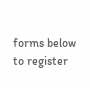forms below to register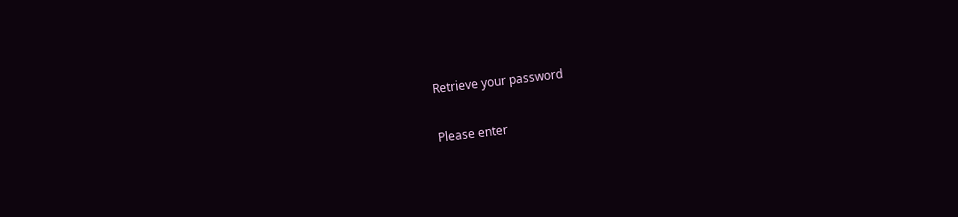Retrieve your password

Please enter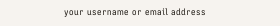your username or email address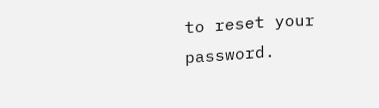to reset your password.